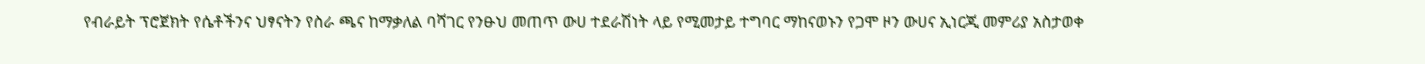የብራይት ፕሮጀክት የሴቶችንና ህፃናትን የስራ ጫና ከማቃለል ባሻገር የንፁህ መጠጥ ውሀ ተደራሽነት ላይ የሚመታይ ተግባር ማከናወኑን የጋሞ ዞን ውሀና ኢነርጂ መምሪያ አስታወቀ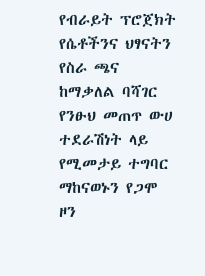የብራይት ፕሮጀክት የሴቶችንና ህፃናትን የስራ ጫና ከማቃለል ባሻገር የንፁህ መጠጥ ውሀ ተደራሽነት ላይ የሚመታይ ተግባር ማከናወኑን የጋሞ ዞን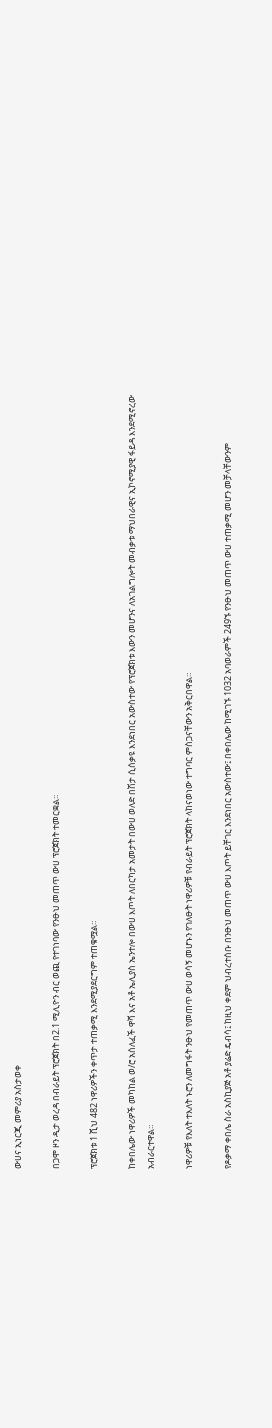ውሀና ኢነርጂ መምሪያ አስታወቀ

በጋሞ ዞን ዲታ ወረዳ በብራይት ፕሮጀክት በ2.1 ሚሊዮን ብር ወጪ የተገነባው የንፁህ መጠጥ ውሀ ፕሮጀክት ተመርቋል፡፡

ፕሮጀክቱ 1 ሺህ 482 ነዋሪዎችን ቀጥታ ተጠቃሚ እንደሚያደርግም ተጠቁሟል።

ከቀበሌው ነዋሪዎች መካከል ወ/ሮ አሰለፈች ዋሻ እና አቶ ኤሊያስ ኤንተሎ በውሀ እጦት ለበርካታ አመታት በውሀ ወለድ በሽታ ሲሰቃዩ እንደነበር አውስተው የፕሮጀክቱ እውን መሆንና ለአገልግሎት መብቃቱ ማህበራዊና ኢኮኖሚያዊ ፋይዳ እንደሚኖረው አብራርተዋል።

ነዋሪዎቹ የእለት ተእለት ኑሮን ለመግፋት ንፁህ የመጠጥ ውሀ ወሳኝ መሆኑን የገለፁት ነዋሪዎቹ የብራይት ፕሮጀክት ላከናወነው ተግባር ምስጋናቸውን አቅርበዋል።

የዶቃማ ቀበሌ ስራ አስኪያጅ አቶ ያሬድ ዴብሳ፤ ከዚህ ቀደም ህብረተሰቡ በንፁህ መጠጥ ውሀ እጦት ይቸገር እንደነበር አውስተው፤ በቀበሌው ከሚገኙ 1032 አባወራምች 249ኙ የንፁህ መጠጥ ውሀ ተጠቃሚ መሆን መቻላቸውንም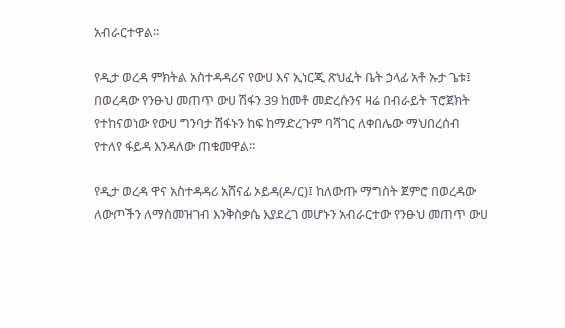አብራርተዋል።

የዲታ ወረዳ ምክትል አስተዳዳሪና የውሀ እና ኢነርጂ ጽህፈት ቤት ኃላፊ አቶ ኡታ ጌቱ፤ በወረዳው የንፁህ መጠጥ ውሀ ሽፋን 39 ከመቶ መድረሱንና ዛሬ በብራይት ፕሮጀክት የተከናወነው የውሀ ግንባታ ሽፋኑን ከፍ ከማድረጉም ባሻገር ለቀበሌው ማህበረሰብ የተለየ ፋይዳ እንዳለው ጠቁመዋል።

የዲታ ወረዳ ዋና አስተዳዳሪ አሸናፊ ኦይዳ(ዶ/ር)፤ ከለውጡ ማግስት ጀምሮ በወረዳው ለውጦችን ለማስመዝገብ እንቅስቃሴ እያደረገ መሆኑን አብራርተው የንፁህ መጠጥ ውሀ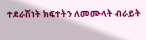ተደራሽነት ክፍተትን ለመሙላት ብራይት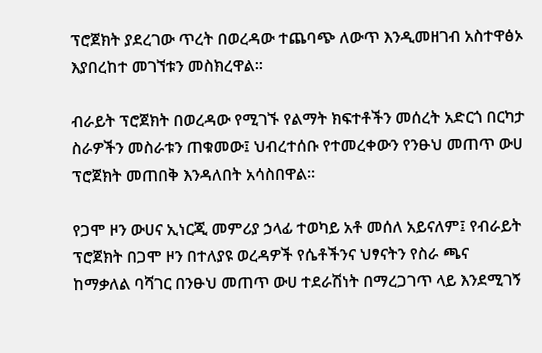ፕሮጀክት ያደረገው ጥረት በወረዳው ተጨባጭ ለውጥ እንዲመዘገብ አስተዋፅኦ እያበረከተ መገኘቱን መስክረዋል።

ብራይት ፕሮጀክት በወረዳው የሚገኙ የልማት ክፍተቶችን መሰረት አድርጎ በርካታ ስራዎችን መስራቱን ጠቁመው፤ ህብረተሰቡ የተመረቀውን የንፁህ መጠጥ ውሀ ፕሮጀክት መጠበቅ እንዳለበት አሳስበዋል።

የጋሞ ዞን ውሀና ኢነርጂ መምሪያ ኃላፊ ተወካይ አቶ መሰለ አይናለም፤ የብራይት ፕሮጀክት በጋሞ ዞን በተለያዩ ወረዳዎች የሴቶችንና ህፃናትን የስራ ጫና ከማቃለል ባሻገር በንፁህ መጠጥ ውሀ ተደራሽነት በማረጋገጥ ላይ እንደሚገኝ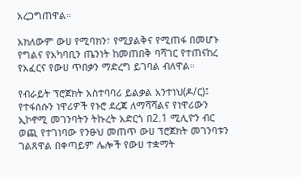አረጋግጠዋል።

አክለውም ውሀ የሚባክን፣ የሚያልቅና የሚጠፋ በመሆኑ የግልና የአካባቢን ጤንነት ከመጠበቅ ባሻገር የተጠናከረ የአፈርና የውሀ ጥበቃን ማድረግ ይገባል ብለዋል።

የብራይት ፕሮጀክት አስተባባሪ ይልቃል አንተነህ(ዶ/ር)፤ የተፋሰሱን ነዋሪዎች የኑሮ ደረጃ ለማሻሻልና የነዋሪውን ኢኮኖሚ መገንባትን ትኩረት አድርጎ በ2.1 ሚሊዮን ብር ወጪ የተገነባው የንፁህ መጠጥ ውሀ ፕሮጀክት መገንባቱን ገልጸዋል በቀጣይም ሌሎች የውሀ ተቋማት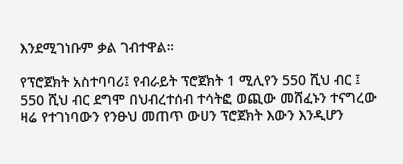እንደሚገነቡም ቃል ገብተዋል።

የፕሮጀክት አስተባባሪ፤ የብራይት ፕሮጀክት 1 ሚሊየን 550 ሺህ ብር ፤ 550 ሺህ ብር ደግሞ በህብረተሰብ ተሳትፎ ወጪው መሸፈኑን ተናግረው ዛሬ የተገነባውን የንፁህ መጠጥ ውሀን ፕሮጀክት እውን እንዲሆን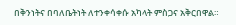በቅንነትና በባለቤትነት ለተንቀሳቀሱ አካላት ምስጋና አቅርበዋል።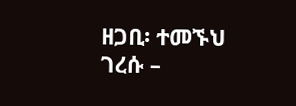ዘጋቢ፡ ተመኙህ ገረሱ –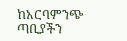ከአርባምንጭ ጣቢያችን